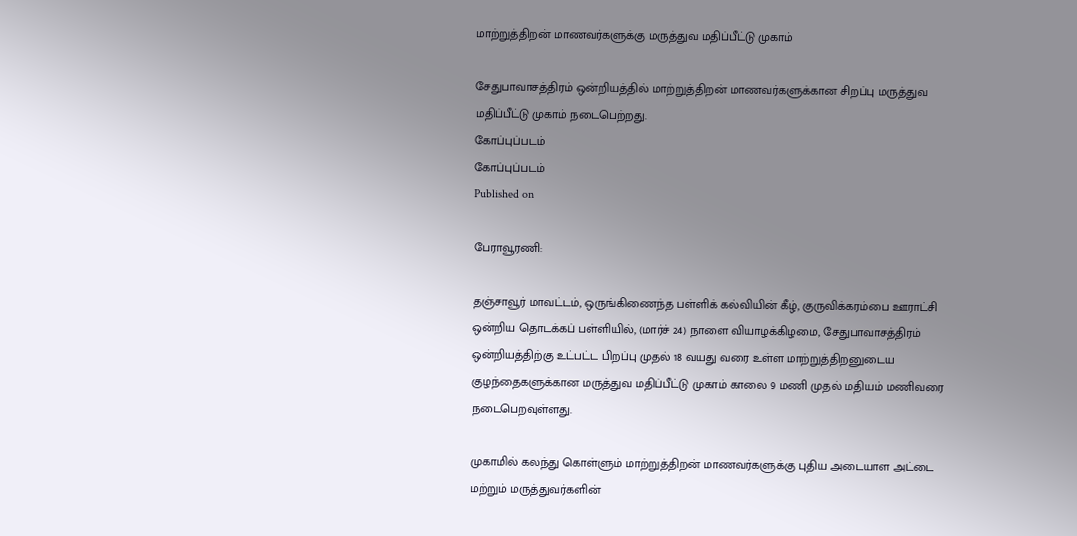மாற்றுத்திறன் மாணவர்களுக்கு மருத்துவ மதிப்பீட்டு முகாம்

சேதுபாவாசத்திரம் ஒன்றியத்தில் மாற்றுத்திறன் மாணவர்களுக்கான சிறப்பு மருத்துவ மதிப்பீட்டு முகாம் நடைபெற்றது.
கோப்புப்படம்
கோப்புப்படம்
Published on

பேராவூரணி:

தஞ்சாவூர் மாவட்டம், ஒருங்கிணைந்த பள்ளிக் கல்வியின் கீழ், குருவிக்கரம்பை ஊராட்சி ஒன்றிய தொடக்கப் பள்ளியில், (மார்ச் 24) நாளை வியாழக்கிழமை, சேதுபாவாசத்திரம் ஒன்றியத்திற்கு உட்பட்ட பிறப்பு முதல் 18 வயது வரை உள்ள மாற்றுத்திறனுடைய குழந்தைகளுக்கான மருத்துவ மதிப்பீட்டு முகாம் காலை 9 மணி முதல் மதியம் மணிவரை நடைபெறவுள்ளது.

முகாமில் கலந்து கொள்ளும் மாற்றுத்திறன் மாணவர்களுக்கு புதிய அடையாள அட்டை மற்றும் மருத்துவர்களின்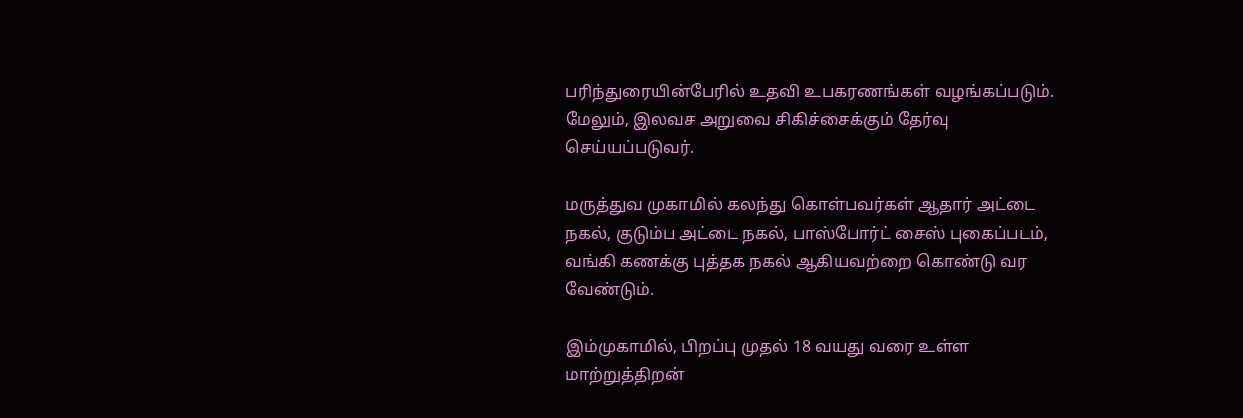பரிந்துரையின்பேரில் உதவி உபகரணங்கள் வழங்கப்படும். மேலும், இலவச அறுவை சிகிச்சைக்கும் தேர்வு செய்யப்படுவர்.

மருத்துவ முகாமில் கலந்து கொள்பவர்கள் ஆதார் அட்டை நகல், குடும்ப அட்டை நகல், பாஸ்போர்ட் சைஸ் புகைப்படம், வங்கி கணக்கு புத்தக நகல் ஆகியவற்றை கொண்டு வர வேண்டும்.

இம்முகாமில், பிறப்பு முதல் 18 வயது வரை உள்ள மாற்றுத்திறன்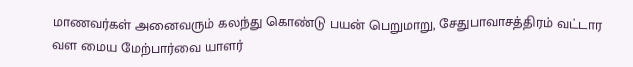மாணவர்கள் அனைவரும் கலந்து கொண்டு பயன் பெறுமாறு, சேதுபாவாசத்திரம் வட்டார வள மைய மேற்பார்வை யாளர்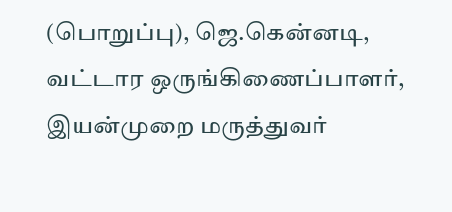(பொறுப்பு), ஜெ.கென்னடி, வட்டார ஒருங்கிணைப்பாளர், இயன்முறை மருத்துவர்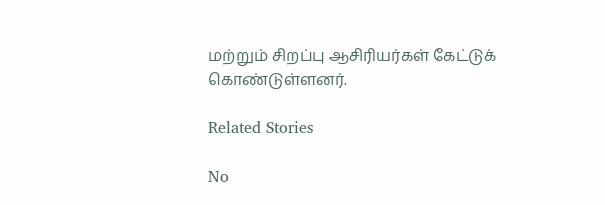மற்றும் சிறப்பு ஆசிரியர்கள் கேட்டுக் கொண்டுள்ளனர்.

Related Stories

No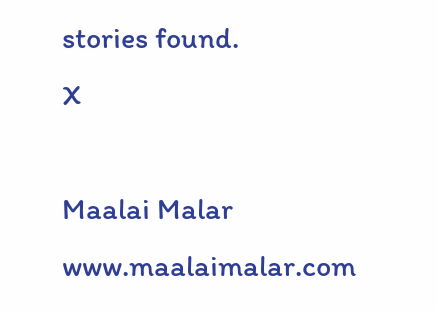stories found.
X

Maalai Malar
www.maalaimalar.com